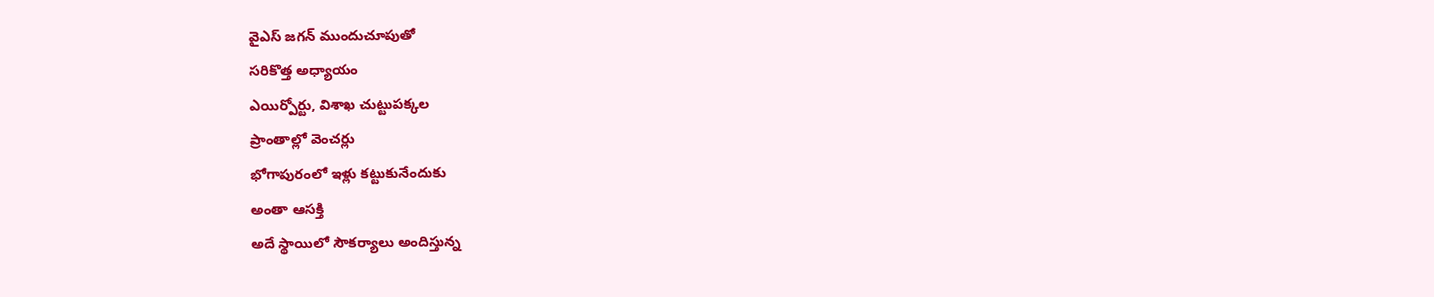వైఎస్ జగన్ ముందుచూపుతో
సరికొత్త అధ్యాయం
ఎయిర్పోర్టు, విశాఖ చుట్టుపక్కల
ప్రాంతాల్లో వెంచర్లు
భోగాపురంలో ఇళ్లు కట్టుకునేందుకు
అంతా ఆసక్తి
అదే స్థాయిలో సౌకర్యాలు అందిస్తున్న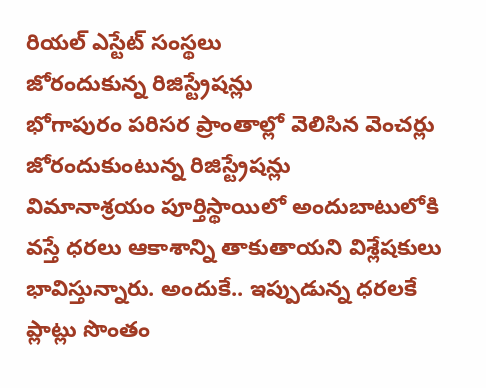రియల్ ఎస్టేట్ సంస్థలు
జోరందుకున్న రిజిస్ట్రేషన్లు
భోగాపురం పరిసర ప్రాంతాల్లో వెలిసిన వెంచర్లు
జోరందుకుంటున్న రిజిస్ట్రేషన్లు
విమానాశ్రయం పూర్తిస్థాయిలో అందుబాటులోకి వస్తే ధరలు ఆకాశాన్ని తాకుతాయని విశ్లేషకులు భావిస్తున్నారు. అందుకే.. ఇప్పుడున్న ధరలకే ప్లాట్లు సొంతం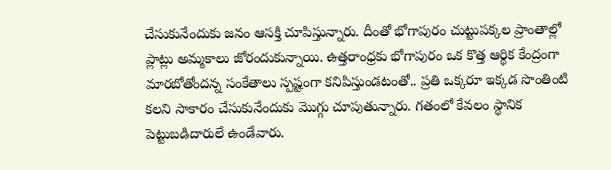చేసుకునేందుకు జనం ఆసక్తి చూపిస్తున్నారు. దీంతో భోగాపురం చుట్టుపక్కల ప్రాంతాల్లో ప్లాట్లు అమ్మకాలు జోరందుకున్నాయి. ఉత్తరాంధ్రకు భోగాపురం ఒక కొత్త ఆర్థిక కేంద్రంగా మారబోతోందన్న సంకేతాలు స్పష్టంగా కనిపిస్తుండటంతో.. ప్రతి ఒక్కరూ ఇక్కడ సొంతింటి కలని సాకారం చేసుకునేందుకు మొగ్గు చూపుతున్నారు. గతంలో కేవలం స్థానిక పెట్టుబడిదారులే ఉండేవారు.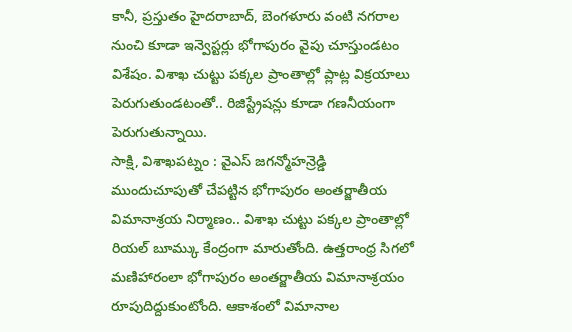కానీ, ప్రస్తుతం హైదరాబాద్, బెంగళూరు వంటి నగరాల నుంచి కూడా ఇన్వెస్టర్లు భోగాపురం వైపు చూస్తుండటం విశేషం. విశాఖ చుట్టు పక్కల ప్రాంతాల్లో ప్లాట్ల విక్రయాలు పెరుగుతుండటంతో.. రిజిస్ట్రేషన్లు కూడా గణనీయంగా పెరుగుతున్నాయి.
సాక్షి, విశాఖపట్నం : వైఎస్ జగన్మోహన్రెడ్డి ముందుచూపుతో చేపట్టిన భోగాపురం అంతర్జాతీయ విమానాశ్రయ నిర్మాణం.. విశాఖ చుట్టు పక్కల ప్రాంతాల్లో రియల్ బూమ్కు కేంద్రంగా మారుతోంది. ఉత్తరాంధ్ర సిగలో మణిహారంలా భోగాపురం అంతర్జాతీయ విమానాశ్రయం రూపుదిద్దుకుంటోంది. ఆకాశంలో విమానాల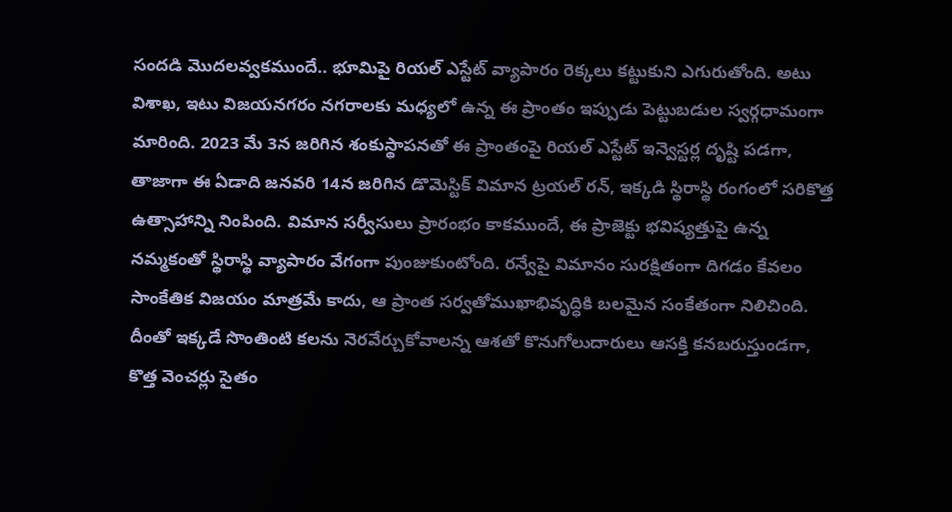సందడి మొదలవ్వకముందే.. భూమిపై రియల్ ఎస్టేట్ వ్యాపారం రెక్కలు కట్టుకుని ఎగురుతోంది. అటు విశాఖ, ఇటు విజయనగరం నగరాలకు మధ్యలో ఉన్న ఈ ప్రాంతం ఇప్పుడు పెట్టుబడుల స్వర్గధామంగా మారింది. 2023 మే 3న జరిగిన శంకుస్థాపనతో ఈ ప్రాంతంపై రియల్ ఎస్టేట్ ఇన్వెస్టర్ల దృష్టి పడగా, తాజాగా ఈ ఏడాది జనవరి 14న జరిగిన డొమెస్టిక్ విమాన ట్రయల్ రన్, ఇక్కడి స్థిరాస్థి రంగంలో సరికొత్త ఉత్సాహాన్ని నింపింది. విమాన సర్వీసులు ప్రారంభం కాకముందే, ఈ ప్రాజెక్టు భవిష్యత్తుపై ఉన్న నమ్మకంతో స్థిరాస్థి వ్యాపారం వేగంగా పుంజుకుంటోంది. రన్వేపై విమానం సురక్షితంగా దిగడం కేవలం సాంకేతిక విజయం మాత్రమే కాదు, ఆ ప్రాంత సర్వతోముఖాభివృద్ధికి బలమైన సంకేతంగా నిలిచింది. దీంతో ఇక్కడే సొంతింటి కలను నెరవేర్చుకోవాలన్న ఆశతో కొనుగోలుదారులు ఆసక్తి కనబరుస్తుండగా, కొత్త వెంచర్లు సైతం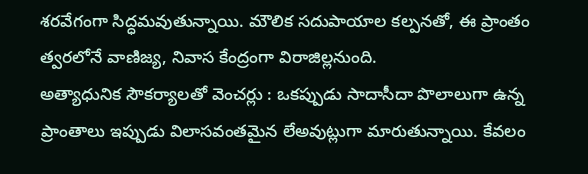శరవేగంగా సిద్ధమవుతున్నాయి. మౌలిక సదుపాయాల కల్పనతో, ఈ ప్రాంతం త్వరలోనే వాణిజ్య, నివాస కేంద్రంగా విరాజిల్లనుంది.
అత్యాధునిక సౌకర్యాలతో వెంచర్లు : ఒకప్పుడు సాదాసీదా పొలాలుగా ఉన్న ప్రాంతాలు ఇప్పుడు విలాసవంతమైన లేఅవుట్లుగా మారుతున్నాయి. కేవలం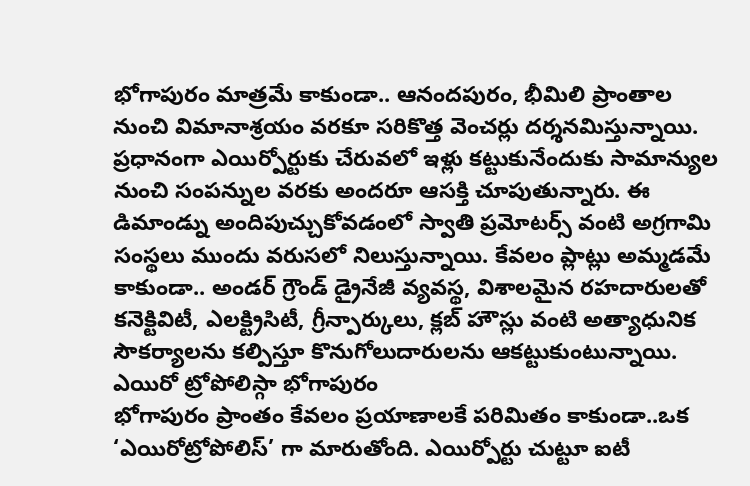భోగాపురం మాత్రమే కాకుండా.. ఆనందపురం, భీమిలి ప్రాంతాల నుంచి విమానాశ్రయం వరకూ సరికొత్త వెంచర్లు దర్శనమిస్తున్నాయి. ప్రధానంగా ఎయిర్పోర్టుకు చేరువలో ఇళ్లు కట్టుకునేందుకు సామాన్యుల నుంచి సంపన్నుల వరకు అందరూ ఆసక్తి చూపుతున్నారు. ఈ డిమాండ్ను అందిపుచ్చుకోవడంలో స్వాతి ప్రమోటర్స్ వంటి అగ్రగామి సంస్థలు ముందు వరుసలో నిలుస్తున్నాయి. కేవలం ప్లాట్లు అమ్మడమే కాకుండా.. అండర్ గ్రౌండ్ డ్రైనేజీ వ్యవస్థ, విశాలమైన రహదారులతో కనెక్టివిటీ, ఎలక్ట్రిసిటీ, గ్రీన్పార్కులు, క్లబ్ హౌస్లు వంటి అత్యాధునిక సౌకర్యాలను కల్పిస్తూ కొనుగోలుదారులను ఆకట్టుకుంటున్నాయి.
ఎయిరో ట్రోపోలిస్గా భోగాపురం
భోగాపురం ప్రాంతం కేవలం ప్రయాణాలకే పరిమితం కాకుండా..ఒక ‘ఎయిరోట్రోపోలిస్’ గా మారుతోంది. ఎయిర్పోర్టు చుట్టూ ఐటీ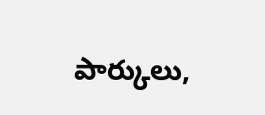పార్కులు,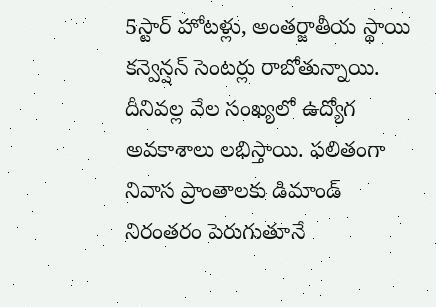5స్టార్ హోటళ్లు, అంతర్జాతీయ స్థాయి కన్వెన్షన్ సెంటర్లు రాబోతున్నాయి. దీనివల్ల వేల సంఖ్యలో ఉద్యోగ అవకాశాలు లభిస్తాయి. ఫలితంగా నివాస ప్రాంతాలకు డిమాండ్ నిరంతరం పెరుగుతూనే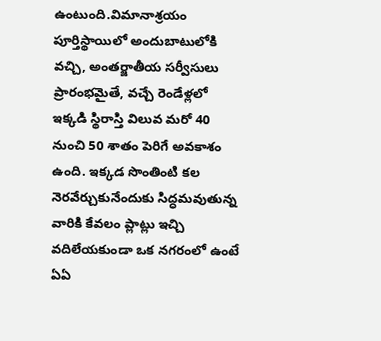ఉంటుంది.విమానాశ్రయం పూర్తిస్థాయిలో అందుబాటులోకి వచ్చి, అంతర్జాతీయ సర్వీసులు ప్రారంభమైతే, వచ్చే రెండేళ్లలో ఇక్కడి స్థిరాస్తి విలువ మరో 40 నుంచి 50 శాతం పెరిగే అవకాశం ఉంది. ఇక్కడ సొంతింటి కల నెరవేర్చుకునేందుకు సిద్ధమవుతున్న వారికి కేవలం ప్లాట్లు ఇచ్చి వదిలేయకుండా ఒక నగరంలో ఉంటే ఏఏ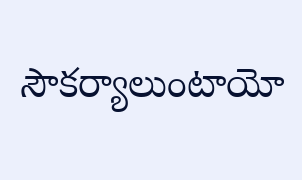సౌకర్యాలుంటాయో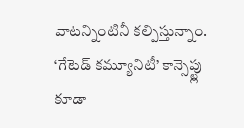వాటన్నింటినీ కల్పిస్తున్నాం. ‘గేటెడ్ కమ్యూనిటీ’ కాన్సెప్ట్లు కూడా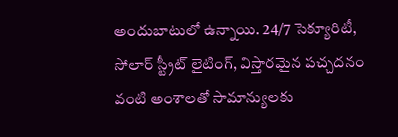అందుబాటులో ఉన్నాయి. 24/7 సెక్యూరిటీ, సోలార్ స్ట్రీట్ లైటింగ్, విస్తారమైన పచ్చదనం వంటి అంశాలతో సామాన్యులకు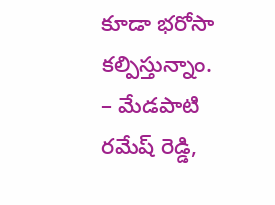కూడా భరోసా కల్పిస్తున్నాం.
– మేడపాటి రమేష్ రెడ్డి,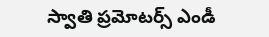స్వాతి ప్రమోటర్స్ ఎండీ